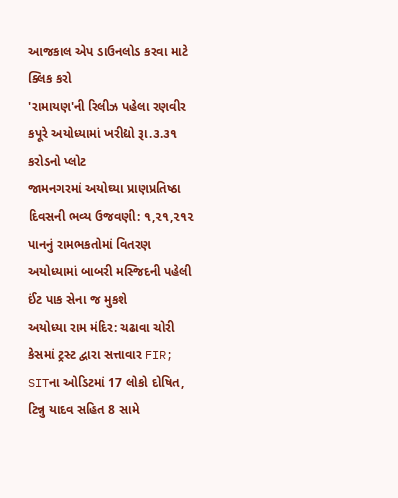આજકાલ એપ ડાઉનલોડ કરવા માટે ક્લિક કરો
'રામાયણ'ની રિલીઝ પહેલા રણવીર કપૂરે અયોધ્યામાં ખરીદ્યો રૂા.૩.૩૧ કરોડનો પ્લોટ
જામનગરમાં અયોઘ્યા પ્રાણપ્રતિષ્ઠા દિવસની ભવ્ય ઉજવણી: ૧,૨૧,૨૧૨ પાનનું રામભકતોમાં વિતરણ
અયોધ્યામાં બાબરી મસ્જિદની પહેલી ઈંટ પાક સેના જ મુકશે
અયોધ્યા રામ મંદિર: ચઢાવા ચોરી કેસમાં ટ્રસ્ટ દ્વારા સત્તાવાર FIR; SITના ઓડિટમાં 17 લોકો દોષિત, ટિન્નુ યાદવ સહિત 8 સામે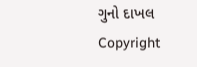ગુનો દાખલ
Copyright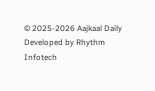© 2025-2026 Aajkaal Daily
Developed by Rhythm Infotech